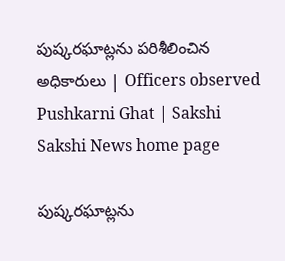పుష్కరఘాట్లను పరిశీలించిన అధికారులు | Officers observed Pushkarni Ghat | Sakshi
Sakshi News home page

పుష్కరఘాట్లను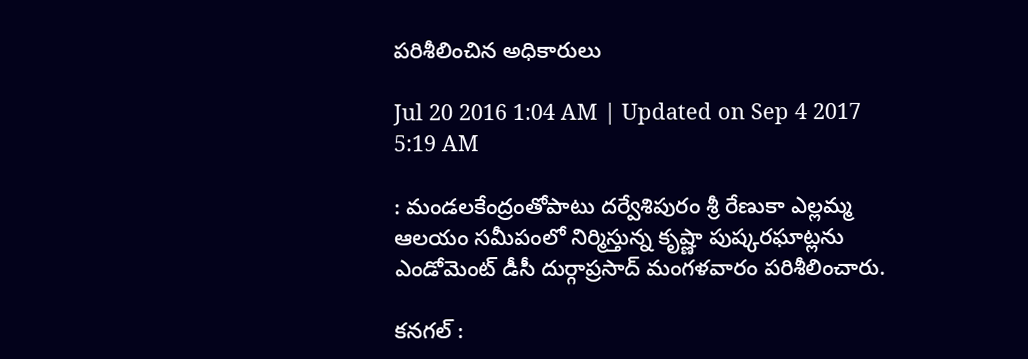పరిశీలించిన అధికారులు

Jul 20 2016 1:04 AM | Updated on Sep 4 2017 5:19 AM

: మండలకేంద్రంతోపాటు దర్వేశిపురం శ్రీ రేణుకా ఎల్లమ్మ ఆలయం సమీపంలో నిర్మిస్తున్న కృష్ణా పుష్కరఘాట్లను ఎండోమెంట్‌ డీసీ దుర్గాప్రసాద్‌ మంగళవారం పరిశీలించారు.

కనగల్‌ :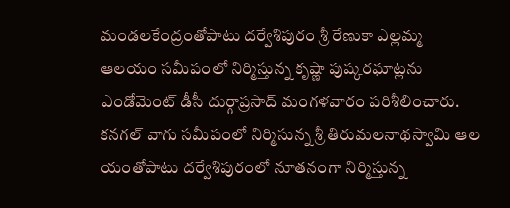మండలకేంద్రంతోపాటు దర్వేశిపురం శ్రీ రేణుకా ఎల్లమ్మ ఆలయం సమీపంలో నిర్మిస్తున్న కృష్ణా పుష్కరఘాట్లను ఎండోమెంట్‌ డీసీ దుర్గాప్రసాద్‌ మంగళవారం పరిశీలించారు. కనగల్‌ వాగు సమీపంలో నిర్మిసున్న శ్రీ తిరుమలనాథస్వామి ఆల యంతోపాటు దర్వేశిపురంలో నూతనంగా నిర్మిస్తున్న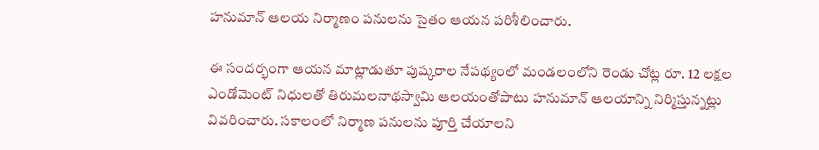హనుమాన్‌ ఆలయ నిర్మాణం పనులను సైతం ఆయన పరిశీలించారు.

ఈ సందర్భంగా ఆయన మాట్లాడుతూ పుష్కరాల నేపథ్యంలో మండలంలోని రెండు చోట్ల రూ. 12 లక్షల ఎండోమెంట్‌ నిధులతో తిరుమలనాథస్వామి ఆలయంతోపాటు హనుమాన్‌ ఆలయాన్ని నిర్మిస్తున్నట్లు వివరించారు. సకాలంలో నిర్మాణ పనులను పూర్తి చేయాలని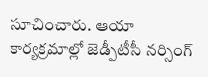సూచించారు. ఆయా కార్యక్రమాల్లో జెడ్పీటీసీ నర్సింగ్‌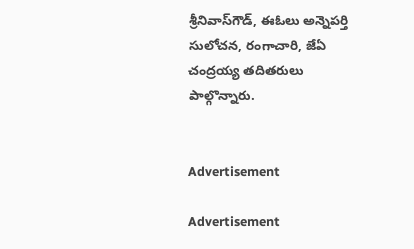శ్రీనివాస్‌గౌడ్, ఈఓలు అన్నెపర్తి సులోచన, రంగాచారి, జేఏ చంద్రయ్య తదితరులు పాల్గొన్నారు.


Advertisement

Advertisement